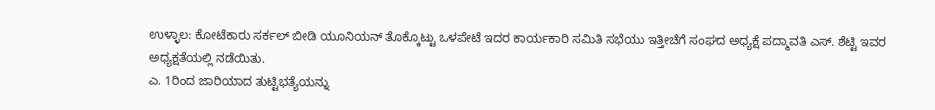ಉಳ್ಳಾಲ: ಕೋಟೆಕಾರು ಸರ್ಕಲ್ ಬೀಡಿ ಯೂನಿಯನ್ ತೊಕ್ಕೊಟ್ಟು ಒಳಪೇಟೆ ಇದರ ಕಾರ್ಯಕಾರಿ ಸಮಿತಿ ಸಭೆಯು ಇತ್ತೀಚೆಗೆ ಸಂಘದ ಅಧ್ಯಕ್ಷೆ ಪದ್ಮಾವತಿ ಎಸ್. ಶೆಟ್ಟಿ ಇವರ ಅಧ್ಯಕ್ಷತೆಯಲ್ಲಿ ನಡೆಯಿತು.
ಎ. 1ರಿಂದ ಜಾರಿಯಾದ ತುಟ್ಟಿಭತ್ಯೆಯನ್ನು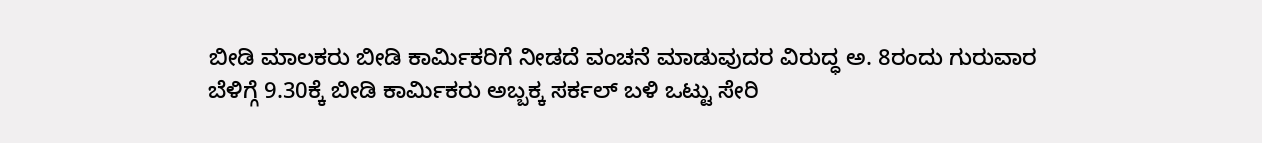ಬೀಡಿ ಮಾಲಕರು ಬೀಡಿ ಕಾರ್ಮಿಕರಿಗೆ ನೀಡದೆ ವಂಚನೆ ಮಾಡುವುದರ ವಿರುದ್ಧ ಅ. 8ರಂದು ಗುರುವಾರ ಬೆಳಿಗ್ಗೆ 9.30ಕ್ಕೆ ಬೀಡಿ ಕಾರ್ಮಿಕರು ಅಬ್ಬಕ್ಕ ಸರ್ಕಲ್ ಬಳಿ ಒಟ್ಟು ಸೇರಿ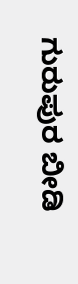ಗುರುಪುರ ಬೀಡಿ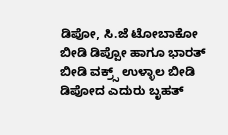ಡಿಪೋ, ಸಿ.ಜೆ ಟೋಬಾಕೋ ಬೀಡಿ ಡಿಪ್ಪೋ ಹಾಗೂ ಭಾರತ್ ಬೀಡಿ ವಕ್ರ್ಸ್ ಉಳ್ಳಾಲ ಬೀಡಿ ಡಿಪೋದ ಎದುರು ಬೃಹತ್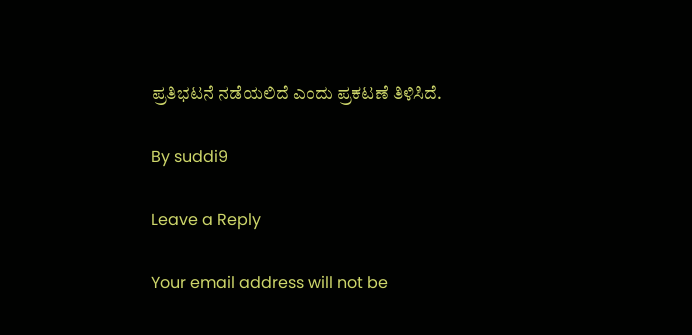ಪ್ರತಿಭಟನೆ ನಡೆಯಲಿದೆ ಎಂದು ಪ್ರಕಟಣೆ ತಿಳಿಸಿದೆ.

By suddi9

Leave a Reply

Your email address will not be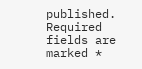published. Required fields are marked *